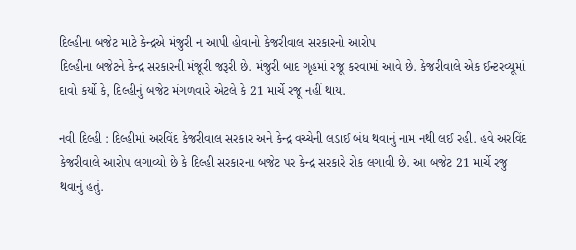દિલ્હીના બજેટ માટે કેન્દ્રએ મંજુરી ન આપી હોવાનો કેજરીવાલ સરકારનો આરોપ
દિલ્હીના બજેટને કેન્દ્ર સરકારની મંજૂરી જરૂરી છે. મંજુરી બાદ ગૃહમાં રજૂ કરવામાં આવે છે. કેજરીવાલે એક ઈન્ટરવ્યૂમાં દાવો કર્યો કે, દિલ્હીનું બજેટ મંગળવારે એટલે કે 21 માર્ચે રજૂ નહીં થાય.

નવી દિલ્હી : દિલ્હીમાં અરવિંદ કેજરીવાલ સરકાર અને કેન્દ્ર વચ્ચેની લડાઈ બંધ થવાનું નામ નથી લઈ રહી. હવે અરવિંદ કેજરીવાલે આરોપ લગાવ્યો છે કે દિલ્હી સરકારના બજેટ પર કેન્દ્ર સરકારે રોક લગાવી છે. આ બજેટ 21 માર્ચે રજુ થવાનું હતું.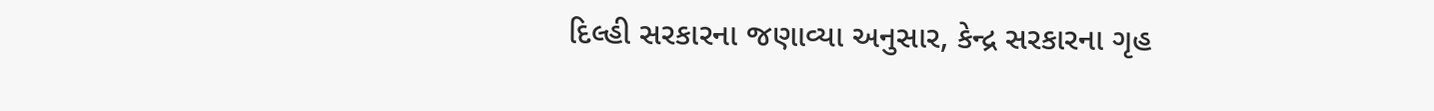દિલ્હી સરકારના જણાવ્યા અનુસાર, કેન્દ્ર સરકારના ગૃહ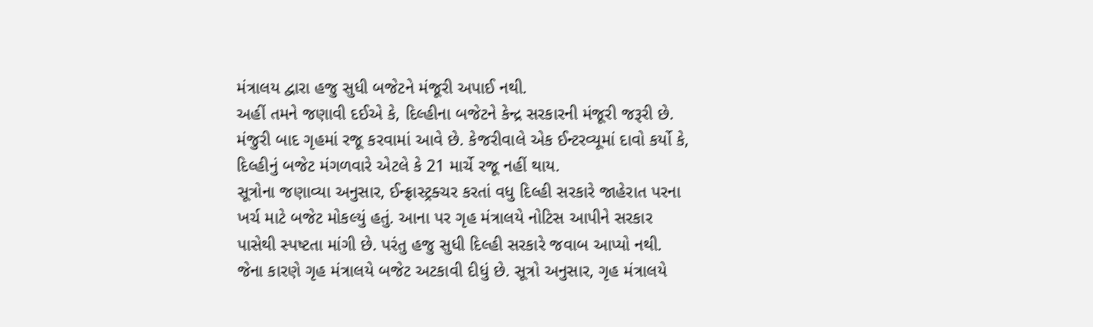મંત્રાલય દ્વારા હજુ સુધી બજેટને મંજૂરી અપાઈ નથી.
અહીં તમને જણાવી દઈએ કે, દિલ્હીના બજેટને કેન્દ્ર સરકારની મંજૂરી જરૂરી છે. મંજુરી બાદ ગૃહમાં રજૂ કરવામાં આવે છે. કેજરીવાલે એક ઈન્ટરવ્યૂમાં દાવો કર્યો કે, દિલ્હીનું બજેટ મંગળવારે એટલે કે 21 માર્ચે રજૂ નહીં થાય.
સૂત્રોના જણાવ્યા અનુસાર, ઈન્ફ્રાસ્ટ્રક્ચર કરતાં વધુ દિલ્હી સરકારે જાહેરાત પરના ખર્ચ માટે બજેટ મોકલ્યું હતું. આના પર ગૃહ મંત્રાલયે નોટિસ આપીને સરકાર પાસેથી સ્પષ્ટતા માંગી છે. પરંતુ હજુ સુધી દિલ્હી સરકારે જવાબ આપ્યો નથી. જેના કારણે ગૃહ મંત્રાલયે બજેટ અટકાવી દીધું છે. સૂત્રો અનુસાર, ગૃહ મંત્રાલયે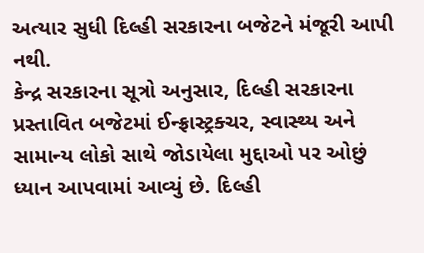અત્યાર સુધી દિલ્હી સરકારના બજેટને મંજૂરી આપી નથી.
કેન્દ્ર સરકારના સૂત્રો અનુસાર, દિલ્હી સરકારના પ્રસ્તાવિત બજેટમાં ઈન્ફ્રાસ્ટ્રક્ચર, સ્વાસ્થ્ય અને સામાન્ય લોકો સાથે જોડાયેલા મુદ્દાઓ પર ઓછું ધ્યાન આપવામાં આવ્યું છે. દિલ્હી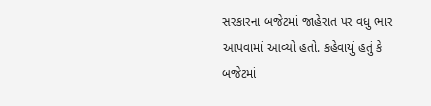સરકારના બજેટમાં જાહેરાત પર વધુ ભાર આપવામાં આવ્યો હતો. કહેવાયું હતું કે બજેટમાં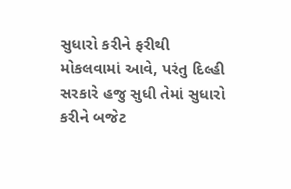સુધારો કરીને ફરીથી મોકલવામાં આવે, પરંતુ દિલ્હી સરકારે હજુ સુધી તેમાં સુધારો કરીને બજેટ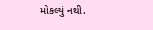મોકલ્યું નથી.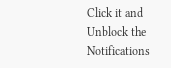Click it and Unblock the Notifications